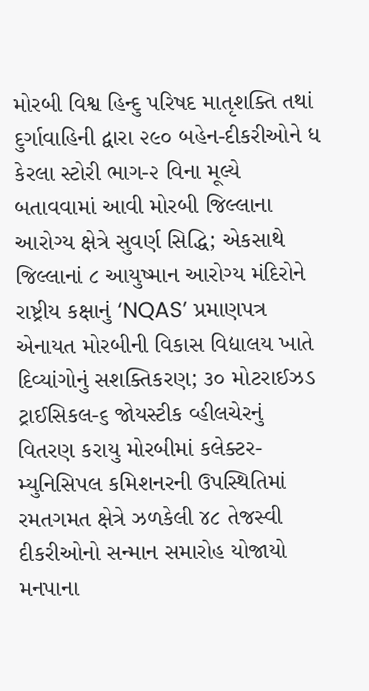મોરબી વિશ્વ હિન્દુ પરિષદ માતૃશક્તિ તથાં દુર્ગાવાહિની દ્વારા ૨૯૦ બહેન-દીકરીઓને ધ કેરલા સ્ટોરી ભાગ-૨ વિના મૂલ્યે બતાવવામાં આવી મોરબી જિલ્લાના આરોગ્ય ક્ષેત્રે સુવર્ણ સિદ્ધિ; એકસાથે જિલ્લાનાં ૮ આયુષ્માન આરોગ્ય મંદિરોને રાષ્ટ્રીય કક્ષાનું ‘NQAS’ પ્રમાણપત્ર એનાયત મોરબીની વિકાસ વિદ્યાલય ખાતે દિવ્યાંગોનું સશક્તિકરણ; ૩૦ મોટરાઈઝડ ટ્રાઈસિકલ-૬ જોયસ્ટીક વ્હીલચેરનું વિતરણ કરાયુ મોરબીમાં કલેક્ટર-મ્યુનિસિપલ કમિશનરની ઉપસ્થિતિમાં રમતગમત ક્ષેત્રે ઝળકેલી ૪૮ તેજસ્વી દીકરીઓનો સન્માન સમારોહ યોજાયો મનપાના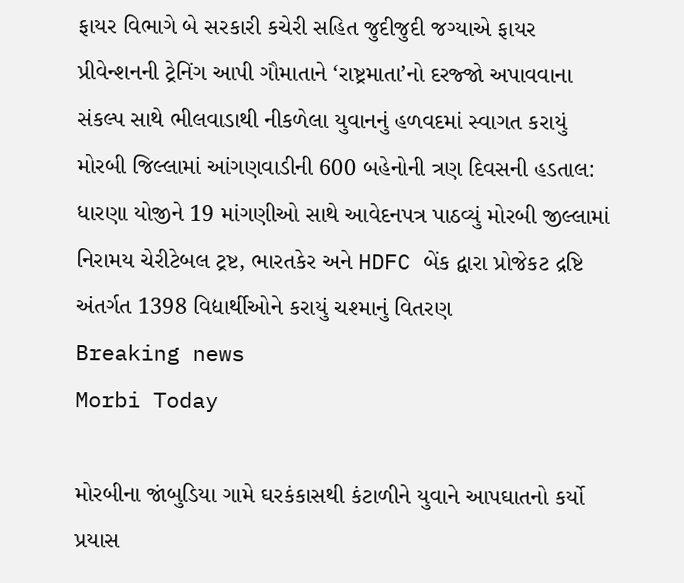ફાયર વિભાગે બે સરકારી કચેરી સહિત જુદીજુદી જગ્યાએ ફાયર પ્રીવેન્શનની ટ્રેનિંગ આપી ગૌમાતાને ‘રાષ્ટ્રમાતા’નો દરજ્જો અપાવવાના સંકલ્પ સાથે ભીલવાડાથી નીકળેલા યુવાનનું હળવદમાં સ્વાગત કરાયું મોરબી જિલ્લામાં આંગણવાડીની 600 બહેનોની ત્રણ દિવસની હડતાલ: ધારણા યોજીને 19 માંગણીઓ સાથે આવેદનપત્ર પાઠવ્યું મોરબી જીલ્લામાં નિરામય ચેરીટેબલ ટ્રષ્ટ, ભારતકેર અને HDFC બેંક દ્વારા પ્રોજેકટ દ્રષ્ટિ અંતર્ગત 1398 વિદ્યાર્થીઓને કરાયું ચશ્માનું વિતરણ
Breaking news
Morbi Today

મોરબીના જાંબુડિયા ગામે ઘરકંકાસથી કંટાળીને યુવાને આપઘાતનો કર્યો પ્રયાસ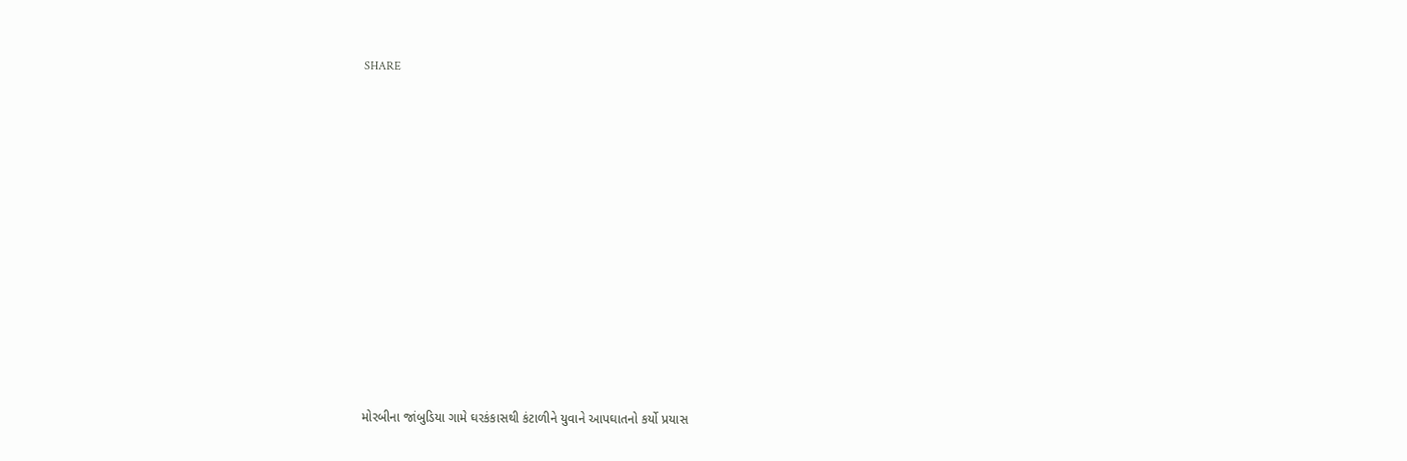SHARE













મોરબીના જાંબુડિયા ગામે ઘરકંકાસથી કંટાળીને યુવાને આપઘાતનો કર્યો પ્રયાસ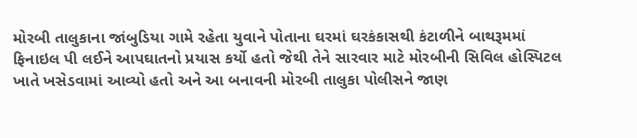મોરબી તાલુકાના જાંબુડિયા ગામે રહેતા યુવાને પોતાના ઘરમાં ઘરકંકાસથી કંટાળીને બાથરૂમમાં ફિનાઇલ પી લઈને આપઘાતનો પ્રયાસ કર્યો હતો જેથી તેને સારવાર માટે મોરબીની સિવિલ હોસ્પિટલ ખાતે ખસેડવામાં આવ્યો હતો અને આ બનાવની મોરબી તાલુકા પોલીસને જાણ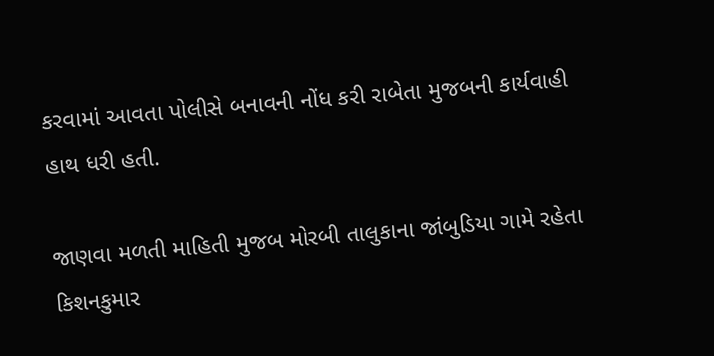કરવામાં આવતા પોલીસે બનાવની નોંધ કરી રાબેતા મુજબની કાર્યવાહી હાથ ધરી હતી.

જાણવા મળતી માહિતી મુજબ મોરબી તાલુકાના જાંબુડિયા ગામે રહેતા કિશનકુમાર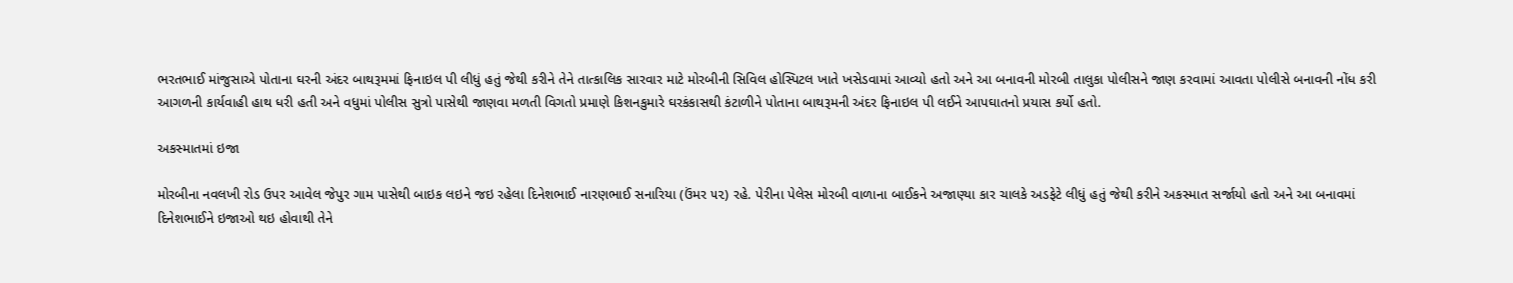ભરતભાઈ માંજુસાએ પોતાના ઘરની અંદર બાથરૂમમાં ફિનાઇલ પી લીધું હતું જેથી કરીને તેને તાત્કાલિક સારવાર માટે મોરબીની સિવિલ હોસ્પિટલ ખાતે ખસેડવામાં આવ્યો હતો અને આ બનાવની મોરબી તાલુકા પોલીસને જાણ કરવામાં આવતા પોલીસે બનાવની નોંધ કરી આગળની કાર્યવાહી હાથ ધરી હતી અને વધુમાં પોલીસ સુત્રો પાસેથી જાણવા મળતી વિગતો પ્રમાણે કિશનકુમારે ઘરકંકાસથી કંટાળીને પોતાના બાથરૂમની અંદર ફિનાઇલ પી લઈને આપઘાતનો પ્રયાસ કર્યો હતો.

અકસ્માતમાં ઇજા

મોરબીના નવલખી રોડ ઉપર આવેલ જેપુર ગામ પાસેથી બાઇક લઇને જઇ રહેલા દિનેશભાઈ નારણભાઈ સનારિયા (ઉંમર ૫૨) રહે. પેરીના પેલેસ મોરબી વાળાના બાઈકને અજાણ્યા કાર ચાલકે અડફેટે લીધું હતું જેથી કરીને અકસ્માત સર્જાયો હતો અને આ બનાવમાં દિનેશભાઈને ઇજાઓ થઇ હોવાથી તેને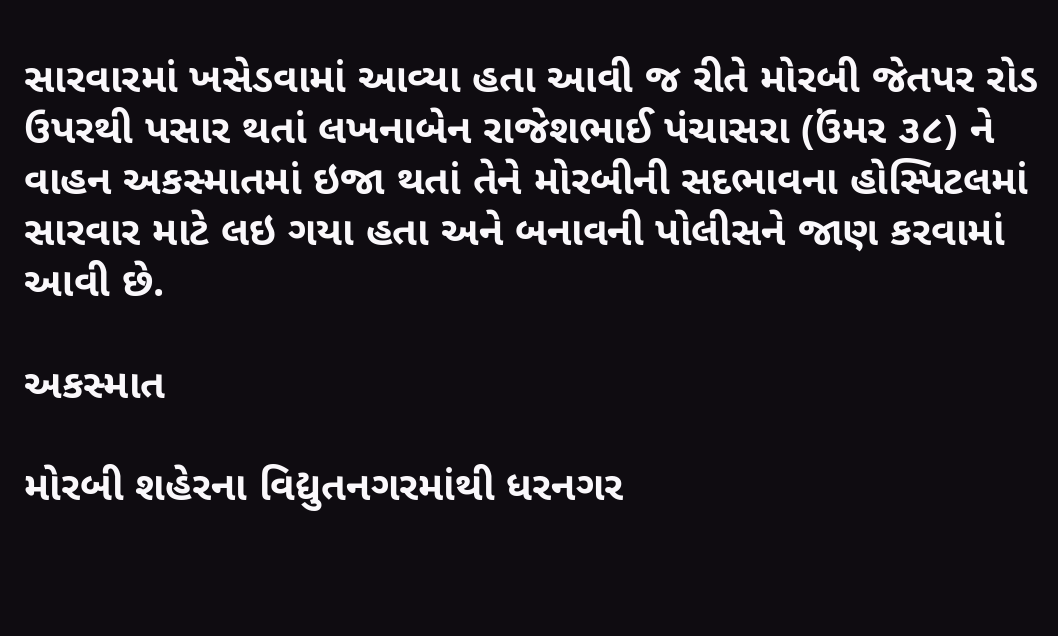સારવારમાં ખસેડવામાં આવ્યા હતા આવી જ રીતે મોરબી જેતપર રોડ ઉપરથી પસાર થતાં લખનાબેન રાજેશભાઈ પંચાસરા (ઉંમર ૩૮) ને વાહન અકસ્માતમાં ઇજા થતાં તેને મોરબીની સદભાવના હોસ્પિટલમાં સારવાર માટે લઇ ગયા હતા અને બનાવની પોલીસને જાણ કરવામાં આવી છે.

અકસ્માત

મોરબી શહેરના વિદ્યુતનગરમાંથી ધરનગર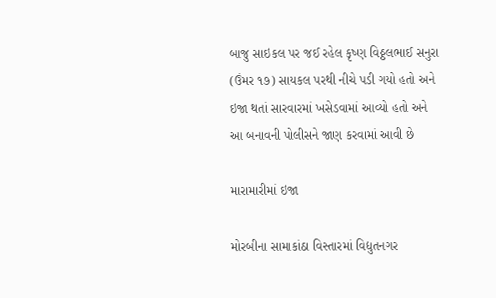બાજુ સાઇકલ પર જઈ રહેલ કૃષ્ણ વિઠ્ઠલભાઈ સનુરા (ઉંમર ૧૭) સાયકલ પરથી નીચે પડી ગયો હતો અને ઇજા થતાં સારવારમાં ખસેડવામાં આવ્યો હતો અને આ બનાવની પોલીસને જાણ કરવામાં આવી છે

મારામારીમાં ઇજા

મોરબીના સામાકાંઠા વિસ્તારમાં વિદ્યુતનગર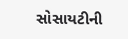સોસાયટીની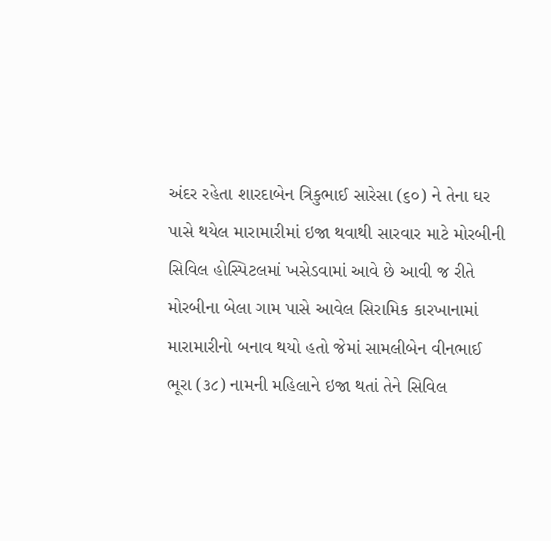અંદર રહેતા શારદાબેન ત્રિકુભાઈ સારેસા (૬૦) ને તેના ઘર પાસે થયેલ મારામારીમાં ઇજા થવાથી સારવાર માટે મોરબીની સિવિલ હોસ્પિટલમાં ખસેડવામાં આવે છે આવી જ રીતે મોરબીના બેલા ગામ પાસે આવેલ સિરામિક કારખાનામાં મારામારીનો બનાવ થયો હતો જેમાં સામલીબેન વીનભાઈ ભૂરા (૩૮) નામની મહિલાને ઇજા થતાં તેને સિવિલ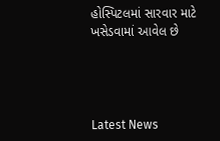હોસ્પિટલમાં સારવાર માટે ખસેડવામાં આવેલ છે




Latest News